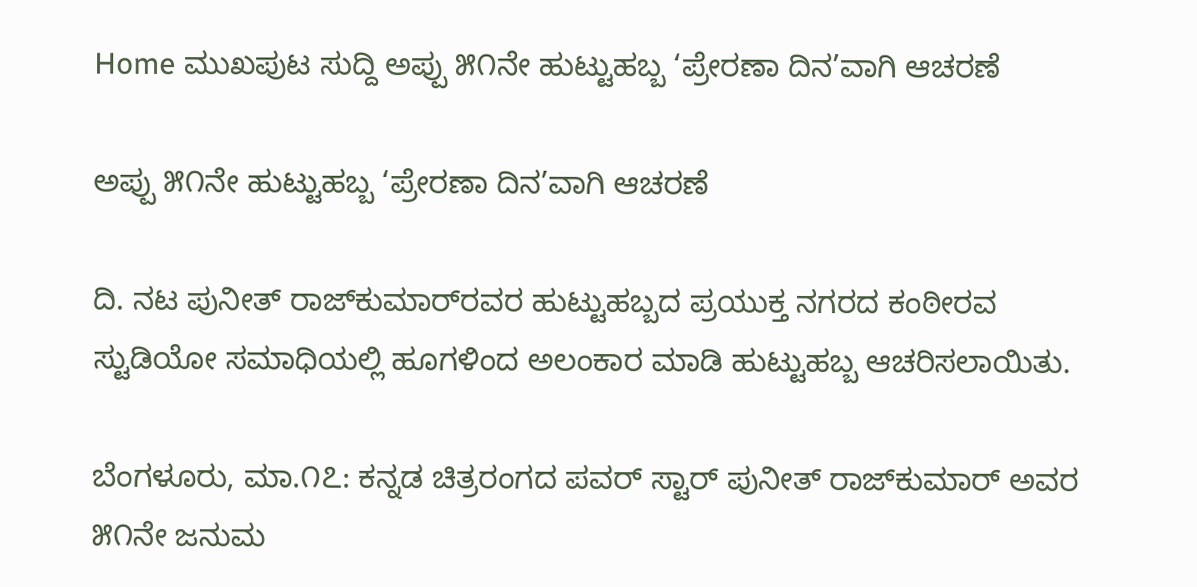Home ಮುಖಪುಟ ಸುದ್ದಿ ಅಪ್ಪು ೫೧ನೇ ಹುಟ್ಟುಹಬ್ಬ ‘ಪ್ರೇರಣಾ ದಿನ’ವಾಗಿ ಆಚರಣೆ

ಅಪ್ಪು ೫೧ನೇ ಹುಟ್ಟುಹಬ್ಬ ‘ಪ್ರೇರಣಾ ದಿನ’ವಾಗಿ ಆಚರಣೆ

ದಿ. ನಟ ಪುನೀತ್ ರಾಜ್‌ಕುಮಾರ್‌ರವರ ಹುಟ್ಟುಹಬ್ಬದ ಪ್ರಯುಕ್ತ ನಗರದ ಕಂಠೀರವ ಸ್ಟುಡಿಯೋ ಸಮಾಧಿಯಲ್ಲಿ ಹೂಗಳಿಂದ ಅಲಂಕಾರ ಮಾಡಿ ಹುಟ್ಟುಹಬ್ಬ ಆಚರಿಸಲಾಯಿತು.

ಬೆಂಗಳೂರು, ಮಾ.೧೭: ಕನ್ನಡ ಚಿತ್ರರಂಗದ ಪವರ್ ಸ್ಟಾರ್ ಪುನೀತ್ ರಾಜ್‌ಕುಮಾರ್ ಅವರ ೫೧ನೇ ಜನುಮ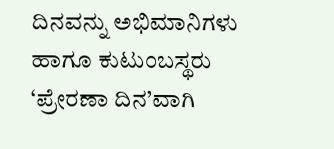ದಿನವನ್ನು ಅಭಿಮಾನಿಗಳು ಹಾಗೂ ಕುಟುಂಬಸ್ಥರು ‘ಪ್ರೇರಣಾ ದಿನ’ವಾಗಿ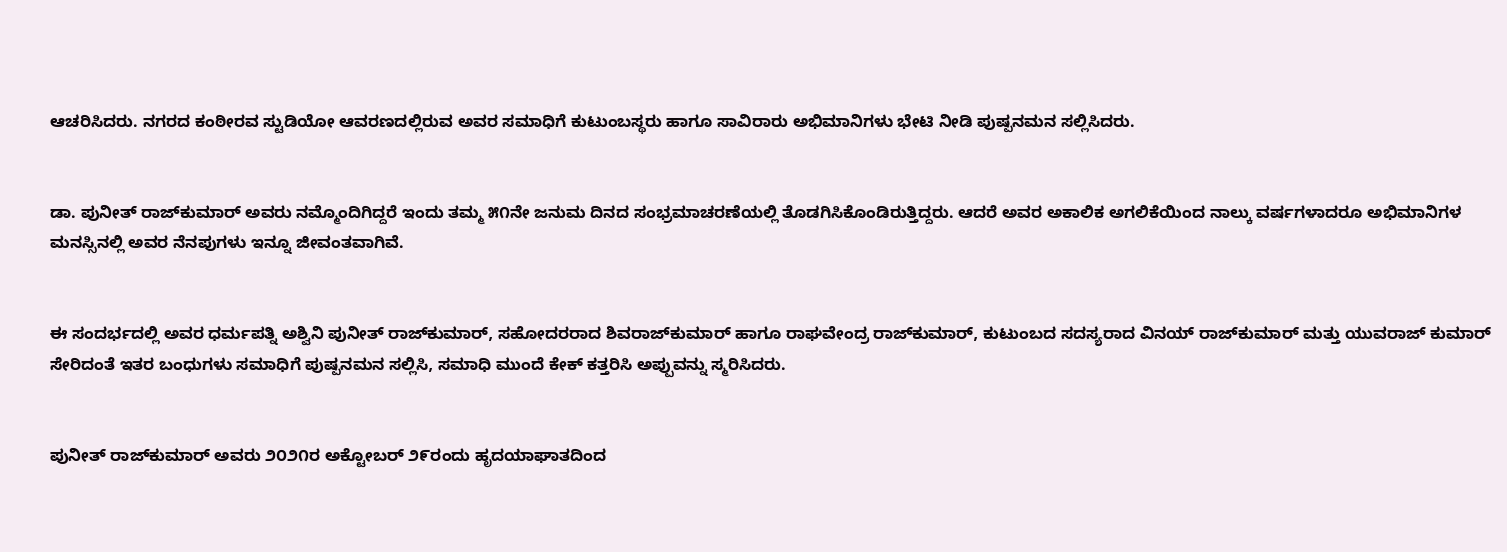ಆಚರಿಸಿದರು. ನಗರದ ಕಂಠೀರವ ಸ್ಟುಡಿಯೋ ಆವರಣದಲ್ಲಿರುವ ಅವರ ಸಮಾಧಿಗೆ ಕುಟುಂಬಸ್ಥರು ಹಾಗೂ ಸಾವಿರಾರು ಅಭಿಮಾನಿಗಳು ಭೇಟಿ ನೀಡಿ ಪುಷ್ಪನಮನ ಸಲ್ಲಿಸಿದರು.


ಡಾ. ಪುನೀತ್ ರಾಜ್‌ಕುಮಾರ್ ಅವರು ನಮ್ಮೊಂದಿಗಿದ್ದರೆ ಇಂದು ತಮ್ಮ ೫೧ನೇ ಜನುಮ ದಿನದ ಸಂಭ್ರಮಾಚರಣೆಯಲ್ಲಿ ತೊಡಗಿಸಿಕೊಂಡಿರುತ್ತಿದ್ದರು. ಆದರೆ ಅವರ ಅಕಾಲಿಕ ಅಗಲಿಕೆಯಿಂದ ನಾಲ್ಕು ವರ್ಷಗಳಾದರೂ ಅಭಿಮಾನಿಗಳ ಮನಸ್ಸಿನಲ್ಲಿ ಅವರ ನೆನಪುಗಳು ಇನ್ನೂ ಜೀವಂತವಾಗಿವೆ.


ಈ ಸಂದರ್ಭದಲ್ಲಿ ಅವರ ಧರ್ಮಪತ್ನಿ ಅಶ್ವಿನಿ ಪುನೀತ್ ರಾಜ್‌ಕುಮಾರ್, ಸಹೋದರರಾದ ಶಿವರಾಜ್‌ಕುಮಾರ್ ಹಾಗೂ ರಾಘವೇಂದ್ರ ರಾಜ್‌ಕುಮಾರ್, ಕುಟುಂಬದ ಸದಸ್ಯರಾದ ವಿನಯ್ ರಾಜ್‌ಕುಮಾರ್ ಮತ್ತು ಯುವರಾಜ್ ಕುಮಾರ್ ಸೇರಿದಂತೆ ಇತರ ಬಂಧುಗಳು ಸಮಾಧಿಗೆ ಪುಷ್ಪನಮನ ಸಲ್ಲಿಸಿ, ಸಮಾಧಿ ಮುಂದೆ ಕೇಕ್ ಕತ್ತರಿಸಿ ಅಪ್ಪುವನ್ನು ಸ್ಮರಿಸಿದರು.


ಪುನೀತ್ ರಾಜ್‌ಕುಮಾರ್ ಅವರು ೨೦೨೧ರ ಅಕ್ಟೋಬರ್ ೨೯ರಂದು ಹೃದಯಾಘಾತದಿಂದ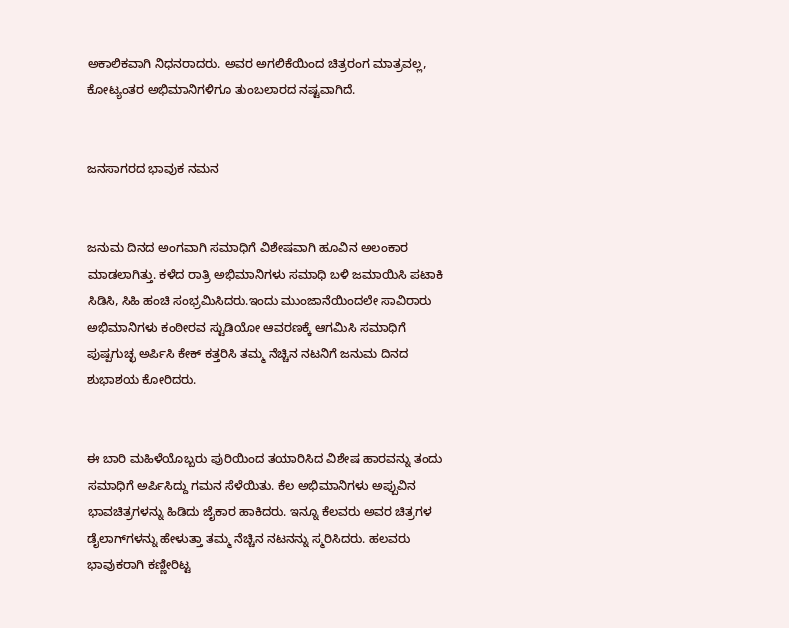ಅಕಾಲಿಕವಾಗಿ ನಿಧನರಾದರು. ಅವರ ಅಗಲಿಕೆಯಿಂದ ಚಿತ್ರರಂಗ ಮಾತ್ರವಲ್ಲ, ಕೋಟ್ಯಂತರ ಅಭಿಮಾನಿಗಳಿಗೂ ತುಂಬಲಾರದ ನಷ್ಟವಾಗಿದೆ.


ಜನಸಾಗರದ ಭಾವುಕ ನಮನ


ಜನುಮ ದಿನದ ಅಂಗವಾಗಿ ಸಮಾಧಿಗೆ ವಿಶೇಷವಾಗಿ ಹೂವಿನ ಅಲಂಕಾರ ಮಾಡಲಾಗಿತ್ತು. ಕಳೆದ ರಾತ್ರಿ ಅಭಿಮಾನಿಗಳು ಸಮಾಧಿ ಬಳಿ ಜಮಾಯಿಸಿ ಪಟಾಕಿ ಸಿಡಿಸಿ, ಸಿಹಿ ಹಂಚಿ ಸಂಭ್ರಮಿಸಿದರು.ಇಂದು ಮುಂಜಾನೆಯಿಂದಲೇ ಸಾವಿರಾರು ಅಭಿಮಾನಿಗಳು ಕಂಠೀರವ ಸ್ಟುಡಿಯೋ ಆವರಣಕ್ಕೆ ಆಗಮಿಸಿ ಸಮಾಧಿಗೆ ಪುಷ್ಪಗುಚ್ಛ ಅರ್ಪಿಸಿ ಕೇಕ್ ಕತ್ತರಿಸಿ ತಮ್ಮ ನೆಚ್ಚಿನ ನಟನಿಗೆ ಜನುಮ ದಿನದ ಶುಭಾಶಯ ಕೋರಿದರು.


ಈ ಬಾರಿ ಮಹಿಳೆಯೊಬ್ಬರು ಪುರಿಯಿಂದ ತಯಾರಿಸಿದ ವಿಶೇಷ ಹಾರವನ್ನು ತಂದು ಸಮಾಧಿಗೆ ಅರ್ಪಿಸಿದ್ದು ಗಮನ ಸೆಳೆಯಿತು. ಕೆಲ ಅಭಿಮಾನಿಗಳು ಅಪ್ಪುವಿನ ಭಾವಚಿತ್ರಗಳನ್ನು ಹಿಡಿದು ಜೈಕಾರ ಹಾಕಿದರು. ಇನ್ನೂ ಕೆಲವರು ಅವರ ಚಿತ್ರಗಳ ಡೈಲಾಗ್‌ಗಳನ್ನು ಹೇಳುತ್ತಾ ತಮ್ಮ ನೆಚ್ಚಿನ ನಟನನ್ನು ಸ್ಮರಿಸಿದರು. ಹಲವರು ಭಾವುಕರಾಗಿ ಕಣ್ಣೀರಿಟ್ಟ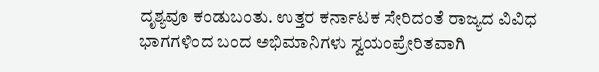ದೃಶ್ಯವೂ ಕಂಡುಬಂತು. ಉತ್ತರ ಕರ್ನಾಟಕ ಸೇರಿದಂತೆ ರಾಜ್ಯದ ವಿವಿಧ ಭಾಗಗಳಿಂದ ಬಂದ ಅಭಿಮಾನಿಗಳು ಸ್ವಯಂಪ್ರೇರಿತವಾಗಿ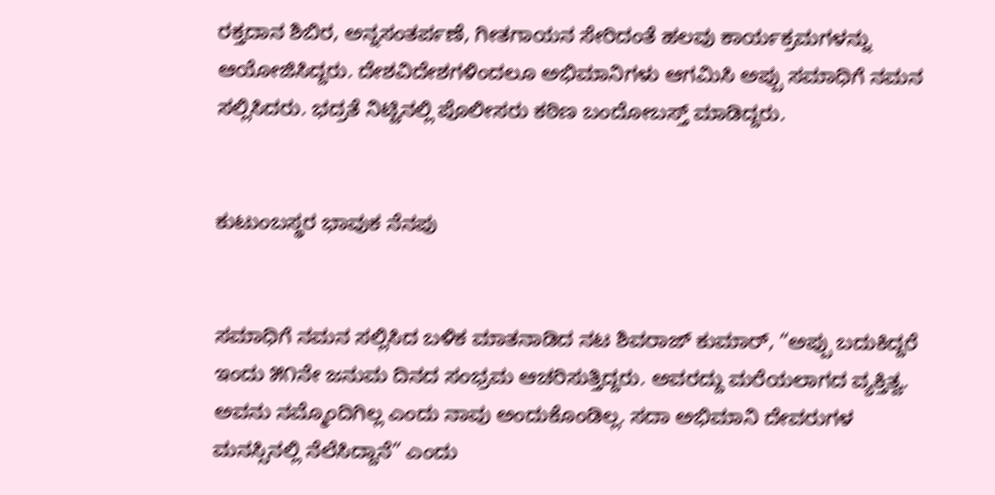ರಕ್ತದಾನ ಶಿಬಿರ, ಅನ್ನಸಂತರ್ಪಣೆ, ಗೀತಗಾಯನ ಸೇರಿದಂತೆ ಹಲವು ಕಾರ್ಯಕ್ರಮಗಳನ್ನು ಆಯೋಜಿಸಿದ್ದರು. ದೇಶವಿದೇಶಗಳಿಂದಲೂ ಅಭಿಮಾನಿಗಳು ಆಗಮಿಸಿ ಅಪ್ಪು ಸಮಾಧಿಗೆ ನಮನ ಸಲ್ಲಿಸಿದರು. ಭದ್ರತೆ ನಿಟ್ಟಿನಲ್ಲಿ ಪೊಲೀಸರು ಕಠಿಣ ಬಂದೋಬಸ್ತ್ ಮಾಡಿದ್ದರು.


ಕುಟುಂಬಸ್ಥರ ಭಾವುಕ ನೆನಪು


ಸಮಾಧಿಗೆ ನಮನ ಸಲ್ಲಿಸಿದ ಬಳಿಕ ಮಾತನಾಡಿದ ನಟ ಶಿವರಾಜ್ ಕುಮಾರ್, “ಅಪ್ಪು ಬದುಕಿದ್ದರೆ ಇಂದು ೫೧ನೇ ಜನುಮ ದಿನದ ಸಂಭ್ರಮ ಆಚರಿಸುತ್ತಿದ್ದರು. ಅವರದ್ದು ಮರೆಯಲಾಗದ ವ್ಯಕ್ತಿತ್ವ. ಅವನು ನಮ್ಮೊಂದಿಗಿಲ್ಲ ಎಂದು ನಾವು ಅಂದುಕೊಂಡಿಲ್ಲ. ಸದಾ ಅಭಿಮಾನಿ ದೇವರುಗಳ ಮನಸ್ಸಿನಲ್ಲಿ ನೆಲೆಸಿದ್ದಾನೆ” ಎಂದು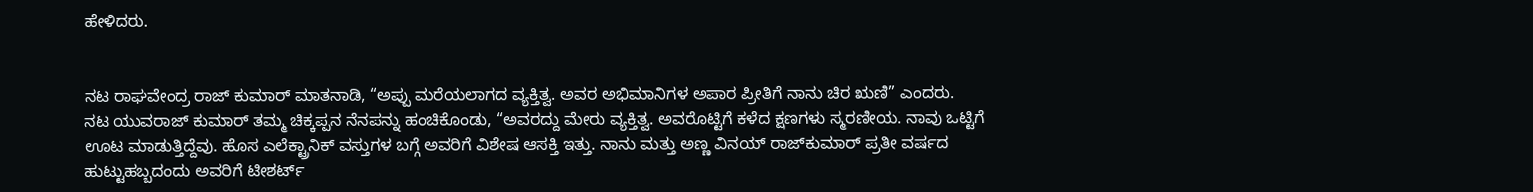ಹೇಳಿದರು.


ನಟ ರಾಘವೇಂದ್ರ ರಾಜ್ ಕುಮಾರ್ ಮಾತನಾಡಿ, “ಅಪ್ಪು ಮರೆಯಲಾಗದ ವ್ಯಕ್ತಿತ್ವ. ಅವರ ಅಭಿಮಾನಿಗಳ ಅಪಾರ ಪ್ರೀತಿಗೆ ನಾನು ಚಿರ ಋಣಿ” ಎಂದರು.
ನಟ ಯುವರಾಜ್ ಕುಮಾರ್ ತಮ್ಮ ಚಿಕ್ಕಪ್ಪನ ನೆನಪನ್ನು ಹಂಚಿಕೊಂಡು, “ಅವರದ್ದು ಮೇರು ವ್ಯಕ್ತಿತ್ವ. ಅವರೊಟ್ಟಿಗೆ ಕಳೆದ ಕ್ಷಣಗಳು ಸ್ಮರಣೀಯ. ನಾವು ಒಟ್ಟಿಗೆ ಊಟ ಮಾಡುತ್ತಿದ್ದೆವು. ಹೊಸ ಎಲೆಕ್ಟ್ರಾನಿಕ್ ವಸ್ತುಗಳ ಬಗ್ಗೆ ಅವರಿಗೆ ವಿಶೇಷ ಆಸಕ್ತಿ ಇತ್ತು. ನಾನು ಮತ್ತು ಅಣ್ಣ ವಿನಯ್ ರಾಜ್‌ಕುಮಾರ್ ಪ್ರತೀ ವರ್ಷದ ಹುಟ್ಟುಹಬ್ಬದಂದು ಅವರಿಗೆ ಟೀಶರ್ಟ್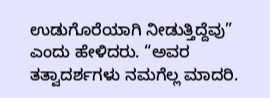ಉಡುಗೊರೆಯಾಗಿ ನೀಡುತ್ತಿದ್ದೆವು” ಎಂದು ಹೇಳಿದರು. “ಅವರ ತತ್ವಾದರ್ಶಗಳು ನಮಗೆಲ್ಲ ಮಾದರಿ.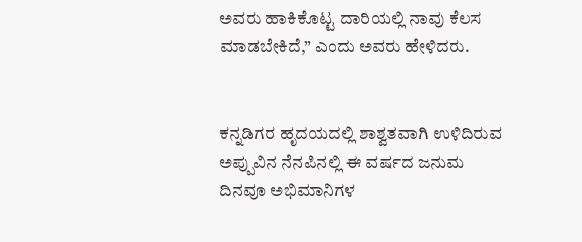ಅವರು ಹಾಕಿಕೊಟ್ಟ ದಾರಿಯಲ್ಲಿ ನಾವು ಕೆಲಸ ಮಾಡಬೇಕಿದೆ,” ಎಂದು ಅವರು ಹೇಳಿದರು.


ಕನ್ನಡಿಗರ ಹೃದಯದಲ್ಲಿ ಶಾಶ್ವತವಾಗಿ ಉಳಿದಿರುವ ಅಪ್ಪುವಿನ ನೆನಪಿನಲ್ಲಿ ಈ ವರ್ಷದ ಜನುಮ ದಿನವೂ ಅಭಿಮಾನಿಗಳ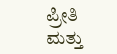ಪ್ರೀತಿ ಮತ್ತು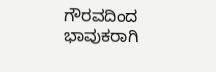ಗೌರವದಿಂದ ಭಾವುಕರಾಗಿ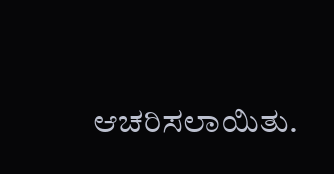ಆಚರಿಸಲಾಯಿತು.